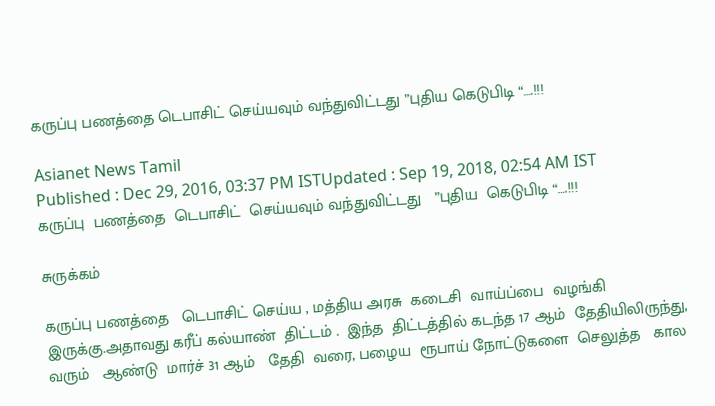கருப்பு பணத்தை டெபாசிட் செய்யவும் வந்துவிட்டது ”புதிய கெடுபிடி “….!!!

Asianet News Tamil
Published : Dec 29, 2016, 03:37 PM ISTUpdated : Sep 19, 2018, 02:54 AM IST
கருப்பு  பணத்தை  டெபாசிட்  செய்யவும் வந்துவிட்டது   ”புதிய  கெடுபிடி “….!!!

சுருக்கம்

கருப்பு பணத்தை   டெபாசிட் செய்ய , மத்திய அரசு  கடைசி  வாய்ப்பை  வழங்கி இருக்கு.அதாவது கரீப் கல்யாண்  திட்டம் .  இந்த  திட்டத்தில் கடந்த 17 ஆம்  தேதியிலிருந்து, வரும்   ஆண்டு  மார்ச் 31 ஆம்   தேதி  வரை, பழைய  ரூபாய் நோட்டுகளை  செலுத்த   கால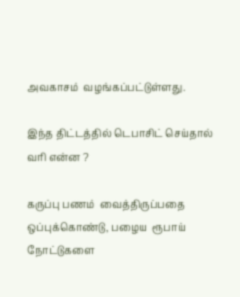அவகாசம்  வழங்கப்பட்டுள்ளது.

இந்த திட்டத்தில் டெபாசிட் செய்தால்  வரி என்ன ?

கருப்பு பணம்  வைத்திருப்பதை  ஒப்புக்கொண்டு, பழைய  ரூபாய்   நோட்டுகளை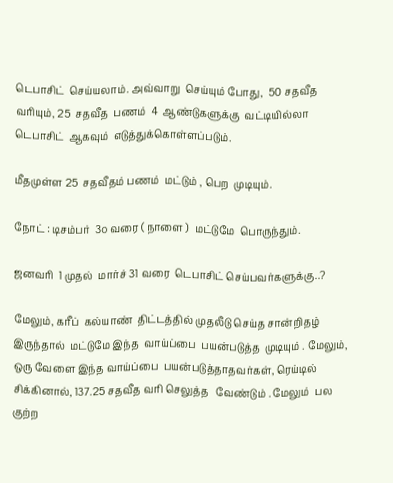டெபாசிட்  செய்யலாம். அவ்வாறு  செய்யும் போது,  50 சதவீத  வரியும், 25  சதவீத  பணம்  4  ஆண்டுகளுக்கு  வட்டியில்லா டெபாசிட்  ஆகவும்  எடுத்துக்கொள்ளப்படும்.

மீதமுள்ள 25  சதவீதம் பணம்  மட்டும் , பெற  முடியும்.

நோட் : டிசம்பர்  3௦ வரை ( நாளை )  மட்டுமே  பொருந்தும்.

ஜனவரி  1 முதல்  மார்ச் 31 வரை  டெபாசிட் செய்பவர்களுக்கு..?

மேலும், கரீப்  கல்யாண்  திட்டத்தில் முதலீடு செய்த சான்றிதழ்  இருந்தால்  மட்டுமே இந்த  வாய்ப்பை  பயன்படுத்த  முடியும் . மேலும்,  ஒரு வேளை இந்த வாய்ப்பை  பயன்படுத்தாதவர்கள், ரெய்டில் சிக்கினால், 137.25 சதவீத வரி செலுத்த   வேண்டும் . மேலும்  பல  குற்ற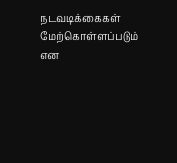நடவடிக்கைகள்  மேற்கொள்ளப்படும் என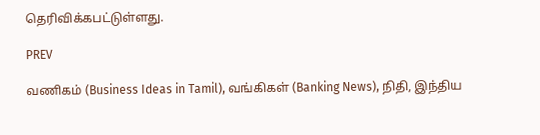தெரிவிக்கபட்டுள்ளது.

PREV

வணிகம் (Business Ideas in Tamil), வங்கிகள் (Banking News), நிதி, இந்திய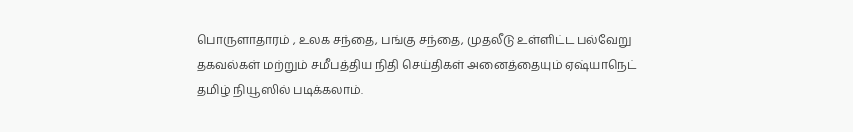பொருளாதாரம் , உலக சந்தை, பங்கு சந்தை, முதலீடு உள்ளிட்ட பல்வேறு தகவல்கள் மற்றும் சமீபத்திய நிதி செய்திகள் அனைத்தையும் ஏஷ்யாநெட் தமிழ் நியூஸில் படிக்கலாம்.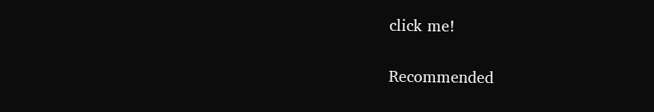click me!

Recommended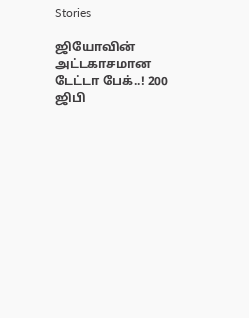Stories

ஜியோவின் அட்டகாசமான டேட்டா பேக்..! 200 ஜிபி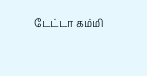டேட்டா கம்மி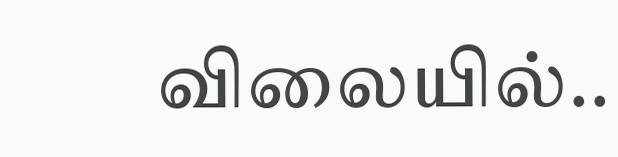விலையில்..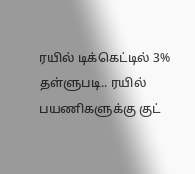ரயில் டிக்கெட்டில் 3% தள்ளுபடி.. ரயில் பயணிகளுக்கு குட்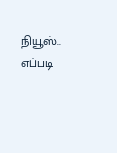நியூஸ்.. எப்படி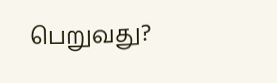பெறுவது?